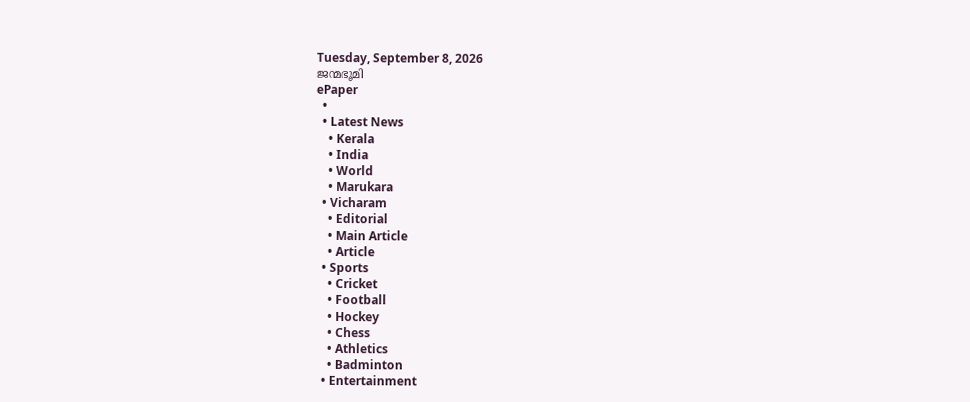Tuesday, September 8, 2026
ജന്മഭൂമി
ePaper
  •
  • Latest News
    • Kerala
    • India
    • World
    • Marukara
  • Vicharam
    • Editorial
    • Main Article
    • Article
  • Sports
    • Cricket
    • Football
    • Hockey
    • Chess
    • Athletics
    • Badminton
  • Entertainment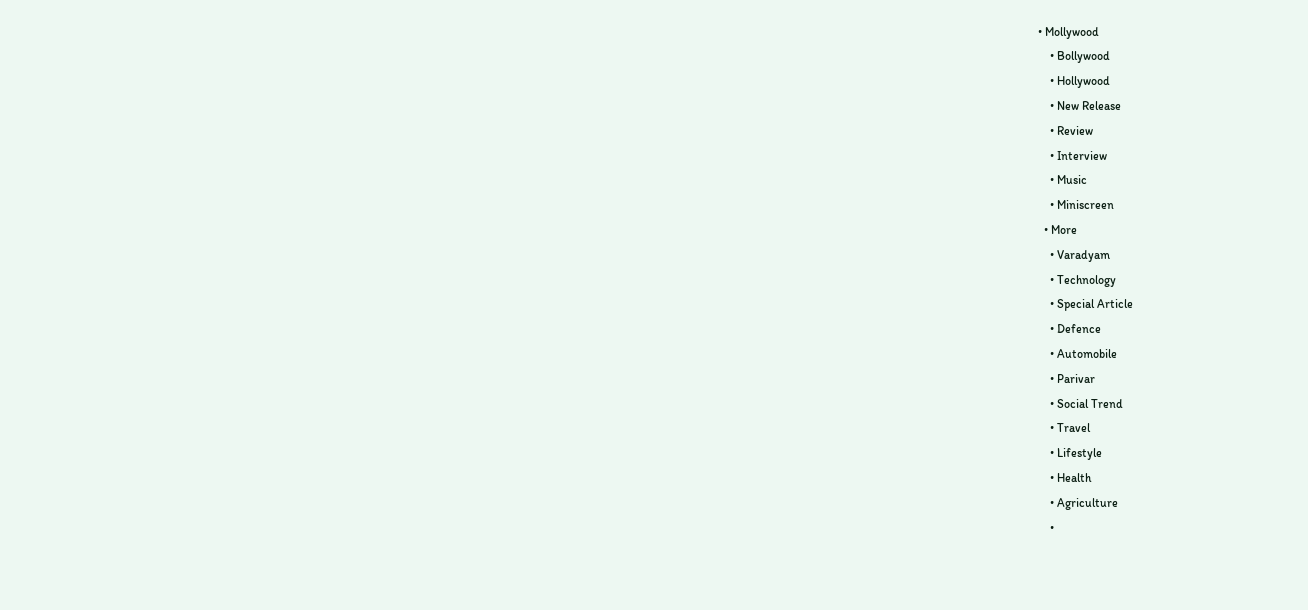• Mollywood
    • Bollywood
    • Hollywood
    • New Release
    • Review
    • Interview
    • Music
    • Miniscreen
  • More
    • Varadyam
    • Technology
    • Special Article
    • Defence
    • Automobile
    • Parivar
    • Social Trend
    • Travel
    • Lifestyle
    • Health
    • Agriculture
    •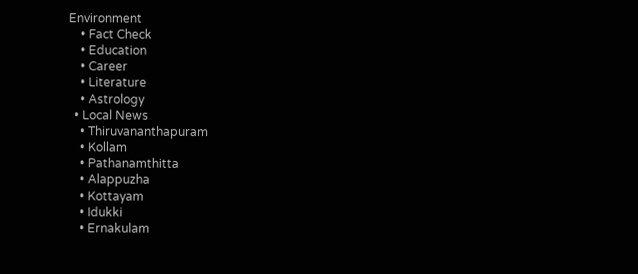Environment
    • Fact Check
    • Education
    • Career
    • Literature
    • Astrology
  • Local News
    • Thiruvananthapuram
    • Kollam
    • Pathanamthitta
    • Alappuzha
    • Kottayam
    • Idukki
    • Ernakulam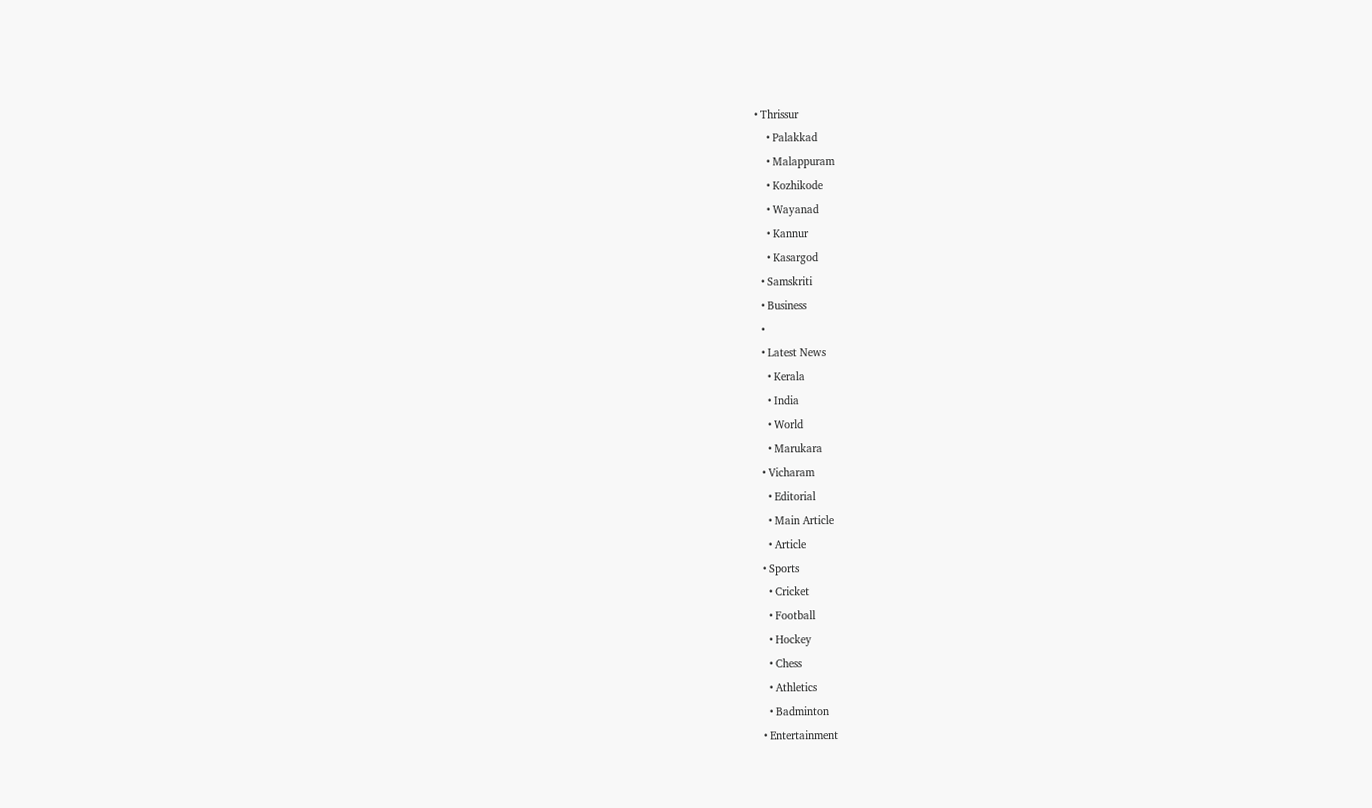• Thrissur
    • Palakkad
    • Malappuram
    • Kozhikode
    • Wayanad
    • Kannur
    • Kasargod
  • Samskriti
  • Business
  •
  • Latest News
    • Kerala
    • India
    • World
    • Marukara
  • Vicharam
    • Editorial
    • Main Article
    • Article
  • Sports
    • Cricket
    • Football
    • Hockey
    • Chess
    • Athletics
    • Badminton
  • Entertainment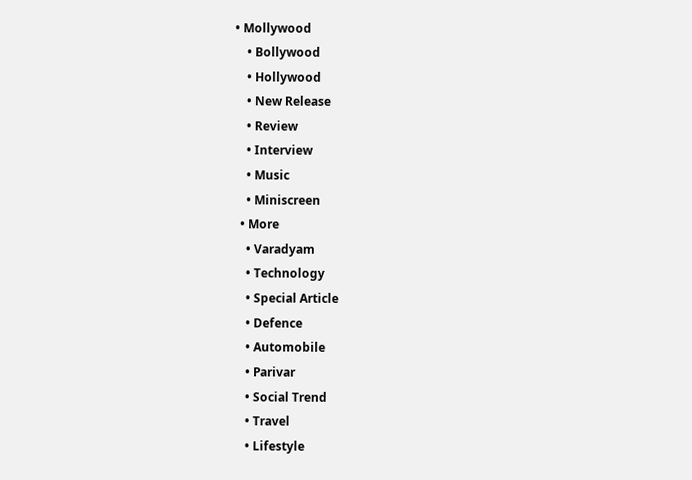• Mollywood
    • Bollywood
    • Hollywood
    • New Release
    • Review
    • Interview
    • Music
    • Miniscreen
  • More
    • Varadyam
    • Technology
    • Special Article
    • Defence
    • Automobile
    • Parivar
    • Social Trend
    • Travel
    • Lifestyle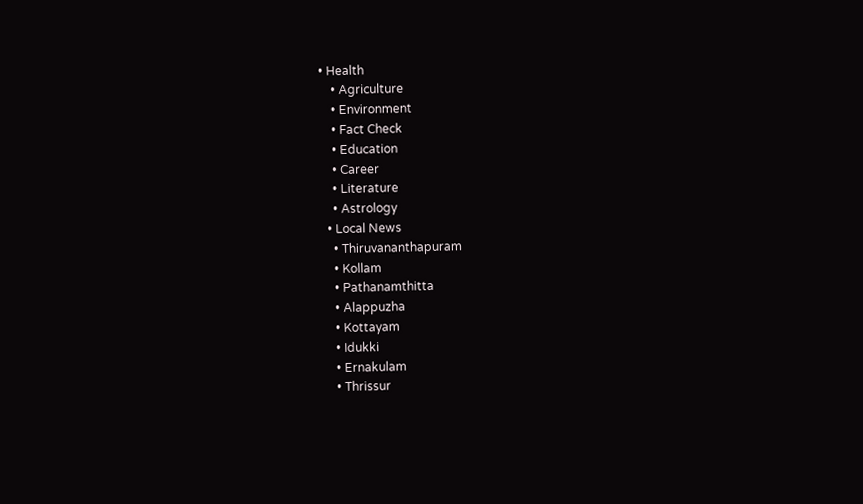• Health
    • Agriculture
    • Environment
    • Fact Check
    • Education
    • Career
    • Literature
    • Astrology
  • Local News
    • Thiruvananthapuram
    • Kollam
    • Pathanamthitta
    • Alappuzha
    • Kottayam
    • Idukki
    • Ernakulam
    • Thrissur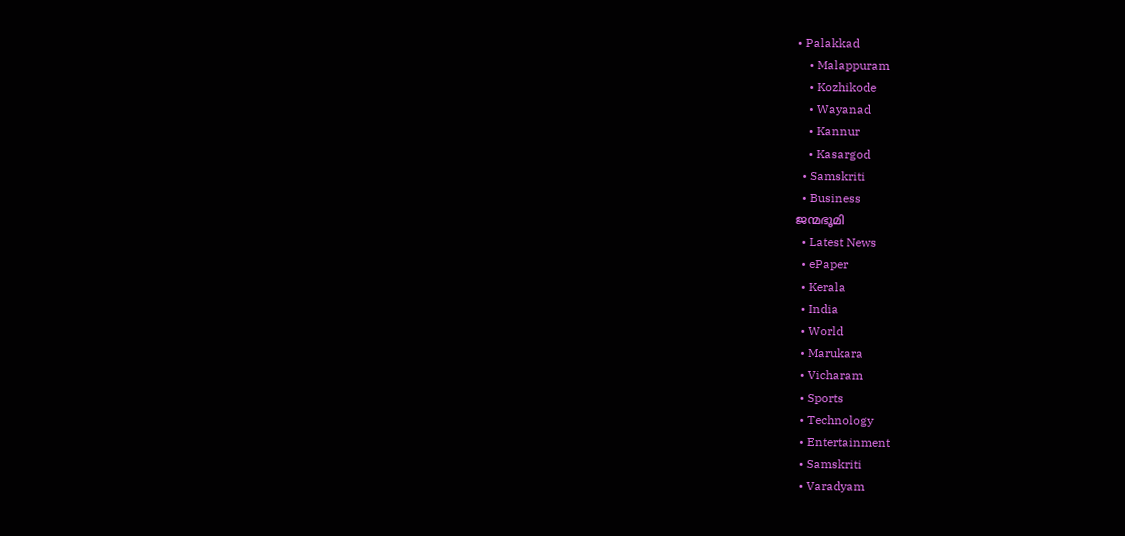• Palakkad
    • Malappuram
    • Kozhikode
    • Wayanad
    • Kannur
    • Kasargod
  • Samskriti
  • Business
ജന്മഭൂമി
  • Latest News
  • ePaper
  • Kerala
  • India
  • World
  • Marukara
  • Vicharam
  • Sports
  • Technology
  • Entertainment
  • Samskriti
  • Varadyam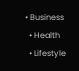• Business
  • Health
  • Lifestyle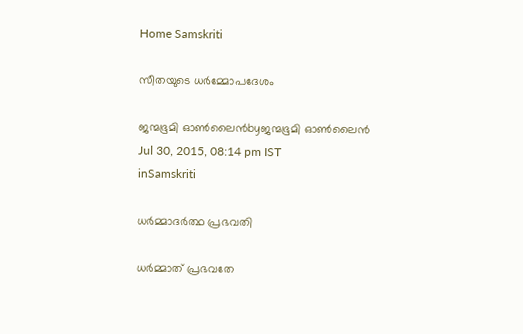Home Samskriti

സീതയുടെ ധര്‍മ്മോപദേശം

ജന്മഭൂമി ഓണ്‍ലൈന്‍byജന്മഭൂമി ഓണ്‍ലൈന്‍
Jul 30, 2015, 08:14 pm IST
inSamskriti

ധര്‍മ്മാദര്‍ത്ഥ പ്രഭവതി

ധര്‍മ്മാത് പ്രഭവതേ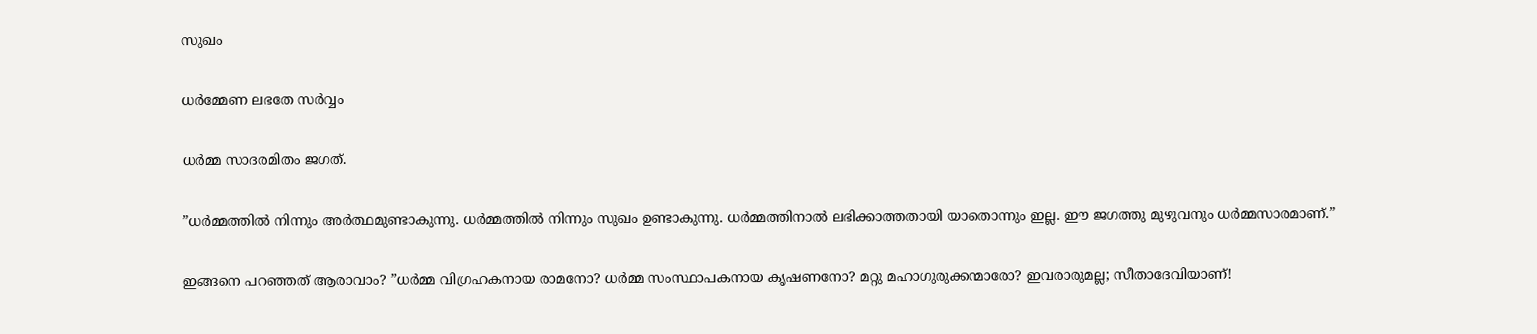സുഖം

ധര്‍മ്മേണ ലഭതേ സര്‍വ്വം

ധര്‍മ്മ സാദരമിതം ജഗത്.

”ധര്‍മ്മത്തില്‍ നിന്നും അര്‍ത്ഥമുണ്ടാകുന്നു. ധര്‍മ്മത്തില്‍ നിന്നും സുഖം ഉണ്ടാകുന്നു. ധര്‍മ്മത്തിനാല്‍ ലഭിക്കാത്തതായി യാതൊന്നും ഇല്ല. ഈ ജഗത്തു മുഴുവനും ധര്‍മ്മസാരമാണ്.”

ഇങ്ങനെ പറഞ്ഞത് ആരാവാം? ”ധര്‍മ്മ വിഗ്രഹകനായ രാമനോ? ധര്‍മ്മ സംസ്ഥാപകനായ കൃഷണനോ? മറ്റു മഹാഗുരുക്കന്മാരോ? ഇവരാരുമല്ല; സീതാദേവിയാണ്!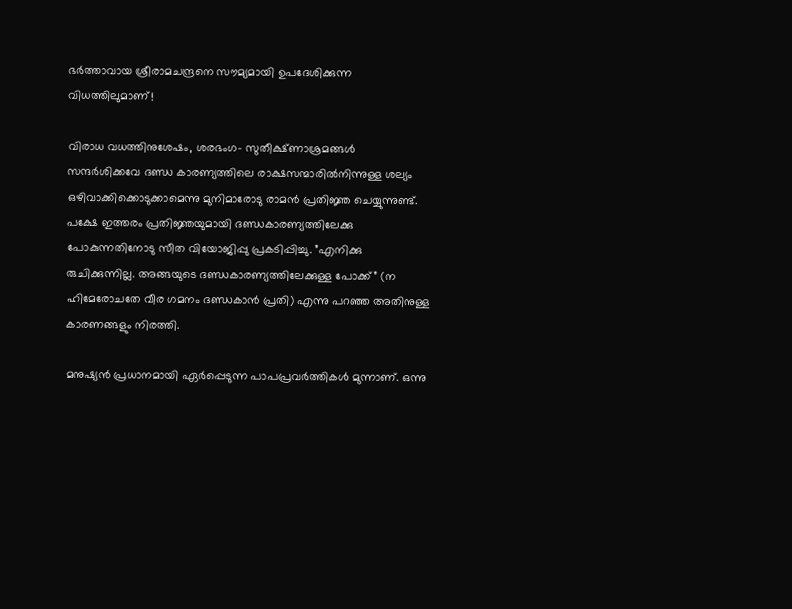ഭര്‍ത്താവായ ശ്രീരാമചന്ദ്രനെ സൗമ്യമായി ഉപദേശിക്കുന്ന വിധത്തിലുമാണ്!

വിരാധ വധത്തിനുശേഷം, ശരഭംഗ- സുതീക്ഷ്ണാശ്രമങ്ങള്‍ സന്ദര്‍ശിക്കവേ ദണ്ഡ കാരണ്യത്തിലെ രാക്ഷസന്മാരില്‍നിന്നുള്ള ശല്യം ഒഴിവാക്കിക്കൊടുക്കാമെന്നു മുനിമാരോടു രാമന്‍ പ്രതിജ്ഞ ചെയ്യുന്നുണ്ട്. പക്ഷേ ഇത്തരം പ്രതിജ്ഞയുമായി ദണ്ഡകാരണ്യത്തിലേക്കു പോകുന്നതിനോടു സീത വിയോജിപ്പു പ്രകടിപ്പിച്ചു. ”എനിക്കു രുചിക്കുന്നില്ല. അങ്ങയുടെ ദണ്ഡകാരണ്യത്തിലേക്കുള്ള പോക്ക്” (ന ഹിമേരോചതേ വീര ഗമനം ദണ്ഡകാന്‍ പ്രതി) എന്നു പറഞ്ഞ അതിനുള്ള കാരണങ്ങളും നിരത്തി.

മനുഷ്യന്‍ പ്രധാനമായി ഏര്‍പ്പെടുന്ന പാപപ്രവര്‍ത്തികള്‍ മുന്നാണ്. ഒന്നു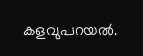കളവുപറയല്‍.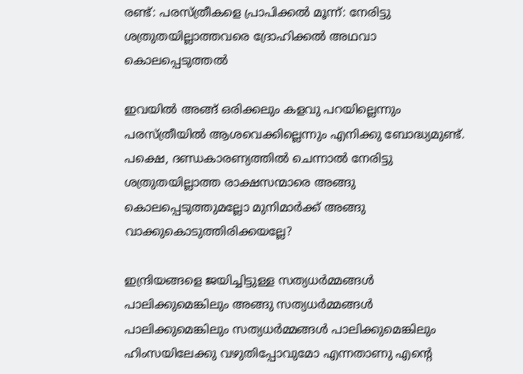രണ്ട്: പരസ്ത്രീകളെ പ്രാപിക്കല്‍ മൂന്ന്: നേരിട്ടു ശത്രുതയില്ലാത്തവരെ ദ്രോഹിക്കല്‍ അഥവാ കൊലപ്പെടുത്തല്‍

ഇവയില്‍ അങ്ങ് ഒരിക്കലും കളവു പറയില്ലെന്നും പരസ്ത്രീയില്‍ ആശവെക്കില്ലെന്നും എനിക്കു ബോദ്ധ്യമുണ്ട്. പക്ഷെ, ദണ്ഡകാരണ്യത്തില്‍ ചെന്നാല്‍ നേരിട്ടു ശത്രുതയില്ലാത്ത രാക്ഷസന്മാരെ അങ്ങു കൊലപ്പെടുത്തുമല്ലോ മുനിമാര്‍ക്ക് അങ്ങു വാക്കുകൊടുത്തിരിക്കയല്ലേ?

ഇന്ദ്രിയങ്ങളെ ജയിച്ചിട്ടുള്ള സത്യധര്‍മ്മങ്ങള്‍ പാലിക്കുമെങ്കിലും അങ്ങു സത്യധര്‍മ്മങ്ങള്‍ പാലിക്കുമെങ്കിലും സത്യധര്‍മ്മങ്ങള്‍ പാലിക്കുമെങ്കിലും ഹിംസയിലേക്കു വഴുതിപ്പോവുമോ എന്നതാണു എന്റെ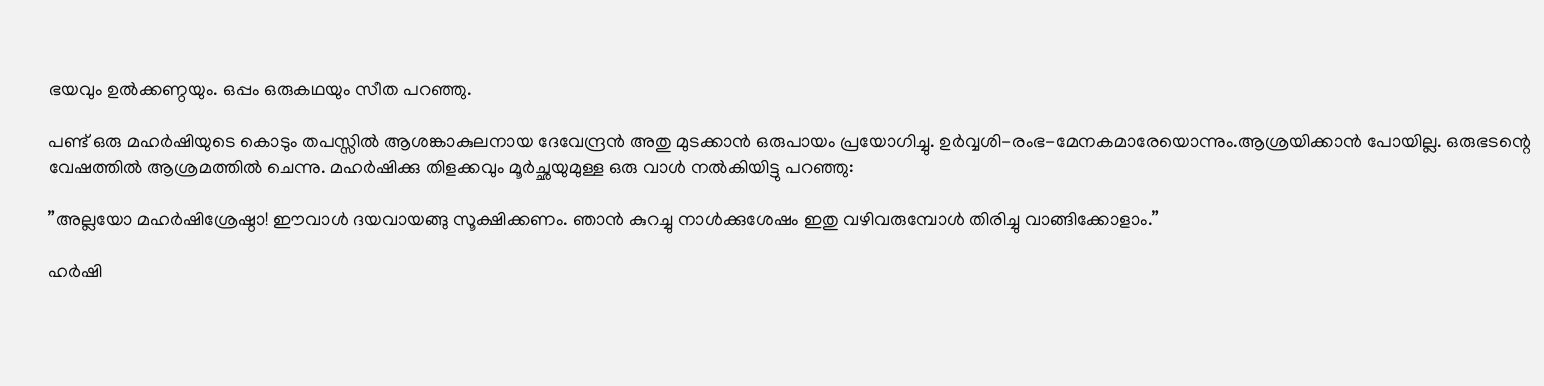ഭയവും ഉല്‍ക്കണ്ഠയും. ഒപ്പം ഒരുകഥയും സീത പറഞ്ഞു.

പണ്ട് ഒരു മഹര്‍ഷിയുടെ കൊടും തപസ്സില്‍ ആശങ്കാകുലനായ ദേവേന്ദ്രന്‍ അതു മുടക്കാന്‍ ഒരുപായം പ്രയോഗിച്ചു. ഉര്‍വ്വശി-രംഭ-മേനകമാരേയൊന്നും.ആശ്രയിക്കാന്‍ പോയില്ല. ഒരുഭടന്റെ വേഷത്തില്‍ ആശ്രമത്തില്‍ ചെന്നു. മഹര്‍ഷിക്കു തിളക്കവും മൂര്‍ച്ഛയുമുള്ള ഒരു വാള്‍ നല്‍കിയിട്ടു പറഞ്ഞു:

”അല്ലയോ മഹര്‍ഷിശ്രേഷ്ഠാ! ഈവാള്‍ ദയവായങ്ങു സൂക്ഷിക്കണം. ഞാന്‍ കുറച്ചു നാള്‍ക്കുശേഷം ഇതു വഴിവരുമ്പോള്‍ തിരിച്ചു വാങ്ങിക്കോളാം.”

ഹര്‍ഷി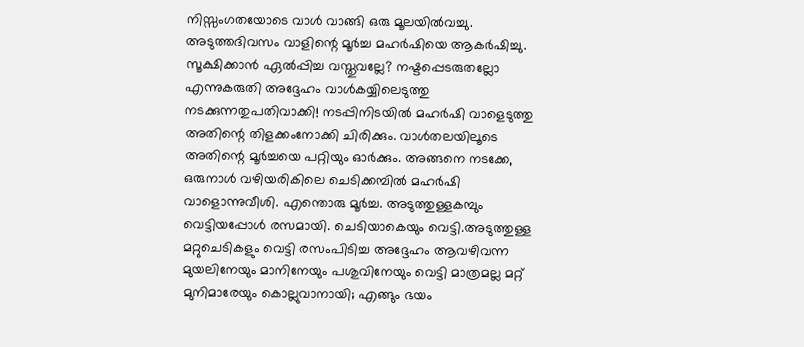നിസ്സംഗതയോടെ വാള്‍ വാങ്ങി ഒരു മൂലയില്‍വച്ചു. അടുത്തദിവസം വാളിന്റെ മൂര്‍ച്ച മഹര്‍ഷിയെ ആകര്‍ഷിച്ചു. സൂക്ഷിക്കാന്‍ ഏല്‍പ്പിച്ച വസ്തുവല്ലേ? നഷ്ടപ്പെടരുതല്ലോ എന്നുകരുതി അദ്ദേഹം വാള്‍കയ്യിലെടുത്തു നടക്കുന്നതുപതിവാക്കി! നടപ്പിനിടയില്‍ മഹര്‍ഷി വാളെടുത്തു അതിന്റെ തിളക്കംനോക്കി ചിരിക്കും. വാള്‍തലയിലൂടെ അതിന്റെ മൂര്‍ച്ചയെ പറ്റിയും ഓര്‍ക്കും. അങ്ങനെ നടക്കേ, ഒരുനാള്‍ വഴിയരികിലെ ചെടിക്കമ്പില്‍ മഹര്‍ഷി വാളൊന്നുവീശി. എന്തൊരു മൂര്‍ച്ച. അടുത്തുള്ളകമ്പും വെട്ടിയപ്പോള്‍ രസമായി. ചെടിയാകെയും വെട്ടി.അടുത്തുള്ള മറ്റുചെടികളും വെട്ടി രസംപിടിച്ച അദ്ദേഹം ആവഴിവന്ന മുയലിനേയും മാനിനേയും പശുവിനേയും വെട്ടി മാത്രമല്ല മറ്റ് മുനിമാരേയും കൊല്ലുവാനായി; എങ്ങും ഭയം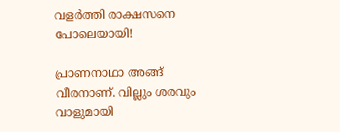വളര്‍ത്തി രാക്ഷസനെ പോലെയായി!

പ്രാണനാഥാ അങ്ങ് വീരനാണ്. വില്ലും ശരവും വാളുമായി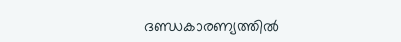ദണ്ഡകാരണ്യത്തില്‍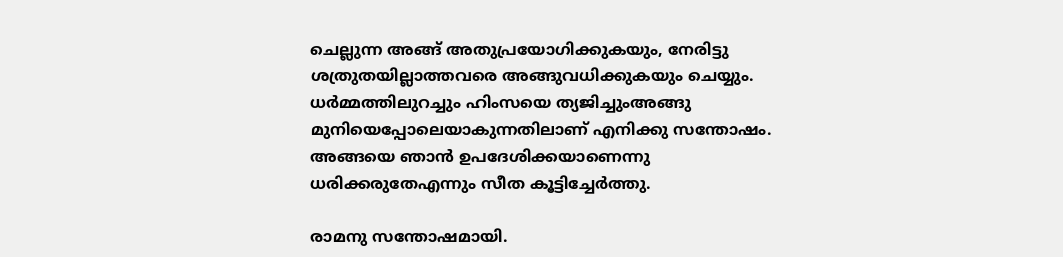ചെല്ലുന്ന അങ്ങ് അതുപ്രയോഗിക്കുകയും, നേരിട്ടു ശത്രുതയില്ലാത്തവരെ അങ്ങുവധിക്കുകയും ചെയ്യും. ധര്‍മ്മത്തിലുറച്ചും ഹിംസയെ ത്യജിച്ചുംഅങ്ങു മുനിയെപ്പോലെയാകുന്നതിലാണ് എനിക്കു സന്തോഷം. അങ്ങയെ ഞാന്‍ ഉപദേശിക്കയാണെന്നു ധരിക്കരുതേഎന്നും സീത കൂട്ടിച്ചേര്‍ത്തു.

രാമനു സന്തോഷമായി.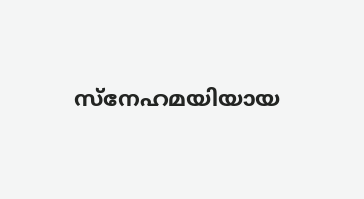സ്‌നേഹമയിയായ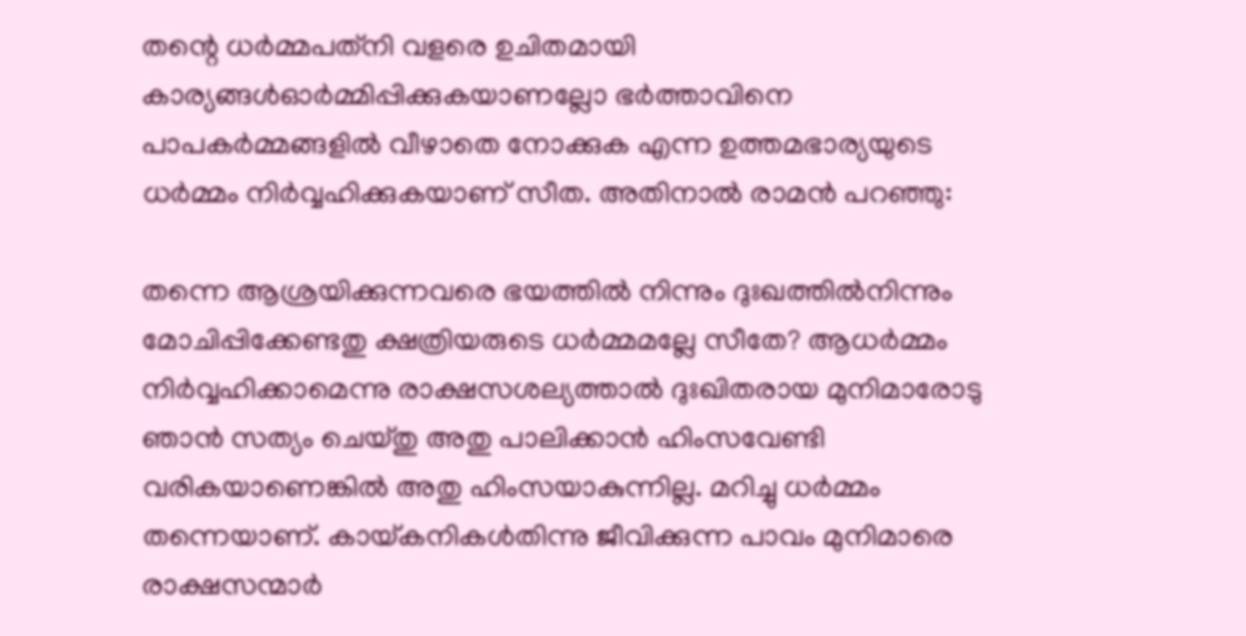തന്റെ ധര്‍മ്മപത്‌നി വളരെ ഉചിതമായി കാര്യങ്ങള്‍ഓര്‍മ്മിപ്പിക്കുകയാണല്ലോ ഭര്‍ത്താവിനെ പാപകര്‍മ്മങ്ങളില്‍ വീഴാതെ നോക്കുക എന്ന ഉത്തമഭാര്യയുടെ ധര്‍മ്മം നിര്‍വ്വഹിക്കുകയാണ് സീത. അതിനാല്‍ രാമന്‍ പറഞ്ഞു:

തന്നെ ആശ്രയിക്കുന്നവരെ ഭയത്തില്‍ നിന്നും ദുഃഖത്തില്‍നിന്നും മോചിപ്പിക്കേണ്ടതു ക്ഷത്രിയരുടെ ധര്‍മ്മമല്ലേ സീതേ? ആധര്‍മ്മം നിര്‍വ്വഹിക്കാമെന്നു രാക്ഷസശല്യത്താല്‍ ദുഃഖിതരായ മുനിമാരോടു ഞാന്‍ സത്യം ചെയ്തു അതു പാലിക്കാന്‍ ഹിംസവേണ്ടി വരികയാണെങ്കില്‍ അതു ഹിംസയാകുന്നില്ല. മറിച്ചു ധര്‍മ്മം തന്നെയാണ്. കായ്‌കനികള്‍തിന്നു ജീവിക്കുന്ന പാവം മുനിമാരെ രാക്ഷസന്മാര്‍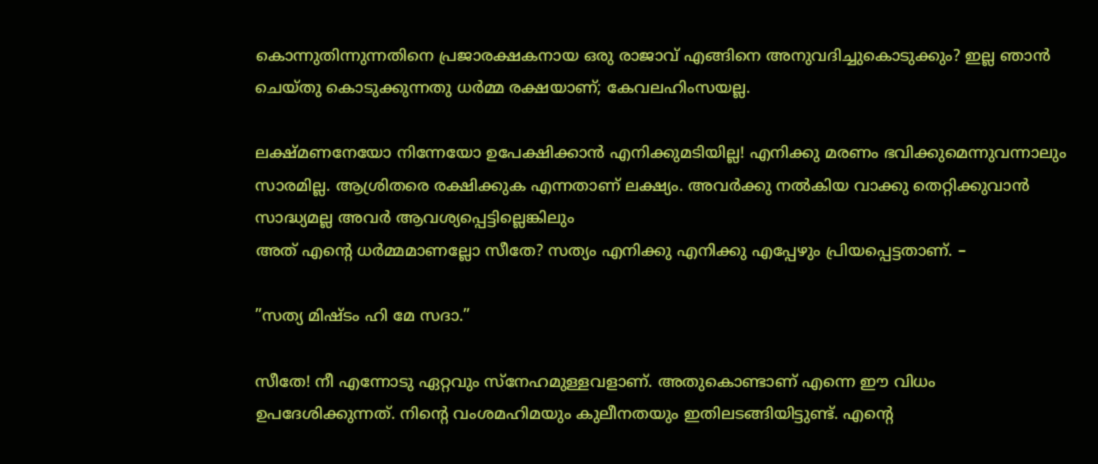കൊന്നുതിന്നുന്നതിനെ പ്രജാരക്ഷകനായ ഒരു രാജാവ് എങ്ങിനെ അനുവദിച്ചുകൊടുക്കും? ഇല്ല ഞാന്‍ ചെയ്തു കൊടുക്കുന്നതു ധര്‍മ്മ രക്ഷയാണ്; കേവലഹിംസയല്ല.

ലക്ഷ്മണനേയോ നിന്നേയോ ഉപേക്ഷിക്കാന്‍ എനിക്കുമടിയില്ല! എനിക്കു മരണം ഭവിക്കുമെന്നുവന്നാലും സാരമില്ല. ആശ്രിതരെ രക്ഷിക്കുക എന്നതാണ് ലക്ഷ്യം. അവര്‍ക്കു നല്‍കിയ വാക്കു തെറ്റിക്കുവാന്‍ സാദ്ധ്യമല്ല അവര്‍ ആവശ്യപ്പെട്ടില്ലെങ്കിലും                                                                                                                                       അത് എന്റെ ധര്‍മ്മമാണല്ലോ സീതേ? സത്യം എനിക്കു എനിക്കു എപ്പേഴും പ്രിയപ്പെട്ടതാണ്. –

”സത്യ മിഷ്ടം ഹി മേ സദാ.”

സീതേ! നീ എന്നോടു ഏറ്റവും സ്‌നേഹമുള്ളവളാണ്. അതുകൊണ്ടാണ് എന്നെ ഈ വിധം ഉപദേശിക്കുന്നത്. നിന്റെ വംശമഹിമയും കുലീനതയും ഇതിലടങ്ങിയിട്ടുണ്ട്. എന്റെ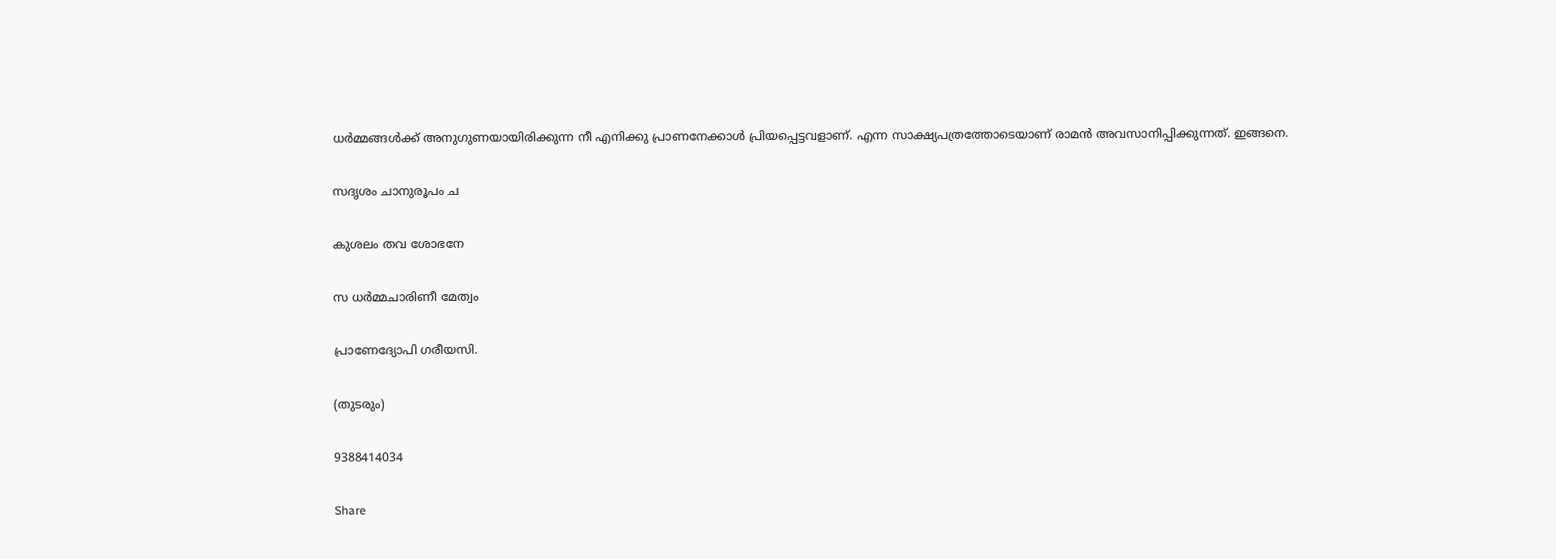ധര്‍മ്മങ്ങള്‍ക്ക് അനുഗുണയായിരിക്കുന്ന നീ എനിക്കു പ്രാണനേക്കാള്‍ പ്രിയപ്പെട്ടവളാണ്. എന്ന സാക്ഷ്യപത്രത്തോടെയാണ് രാമന്‍ അവസാനിപ്പിക്കുന്നത്. ഇങ്ങനെ.

സദൃശം ചാനുരൂപം ച

കുശലം തവ ശോഭനേ

സ ധര്‍മ്മചാരിണീ മേത്വം

പ്രാണേദ്യോപി ഗരീയസി.

(തുടരും)

9388414034

Share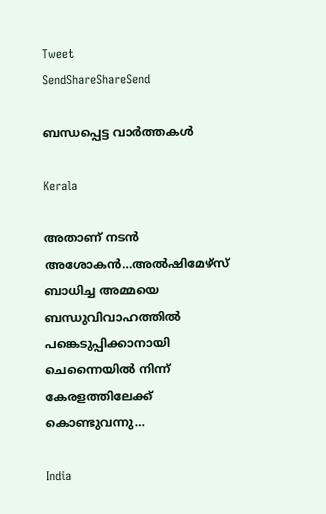Tweet
SendShareShareSend

ബന്ധപ്പെട്ട വാര്‍ത്തകള്‍

Kerala

അതാണ് നടന്‍ അശോകന്‍…അൽഷിമേഴ്‌സ് ബാധിച്ച അമ്മയെ ബന്ധുവിവാഹത്തിൽ പങ്കെടുപ്പിക്കാനായി ചെന്നൈയിൽ നിന്ന് കേരളത്തിലേക്ക് കൊണ്ടുവന്നു…

India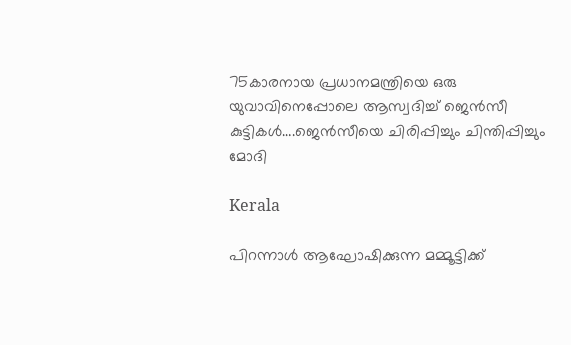75കാരനായ പ്രധാനമന്ത്രിയെ ഒരു യുവാവിനെപ്പോലെ ആസ്വദിച്ച് ജെന്‍സീ കുട്ടികള്‍….ജെന്‍സീയെ ചിരിപ്പിച്ചും ചിന്തിപ്പിച്ചും മോദി

Kerala

പിറന്നാൾ ആഘോഷിക്കുന്ന മമ്മൂട്ടിക്ക്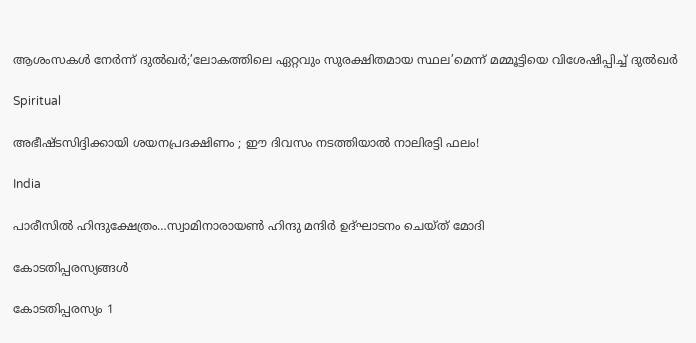ആശംസകൾ നേർന്ന് ദുൽഖർ;’ലോകത്തിലെ ഏറ്റവും സുരക്ഷിതമായ സ്ഥല’മെന്ന് മമ്മൂട്ടിയെ വിശേഷിപ്പിച്ച് ദുല്‍ഖര്‍

Spiritual

അഭീഷ്ടസിദ്ദിക്കായി ശയനപ്രദക്ഷിണം ; ഈ ദിവസം നടത്തിയാൽ നാലിരട്ടി ഫലം!

India

പാരീസില്‍ ഹിന്ദുക്ഷേത്രം…സ്വാമിനാരായണ്‍ ഹിന്ദു മന്ദിര്‍ ഉദ്ഘാടനം ചെയ്ത് മോദി

കോടതിപ്പരസ്യങ്ങള്‍

കോടതിപ്പരസ്യം 1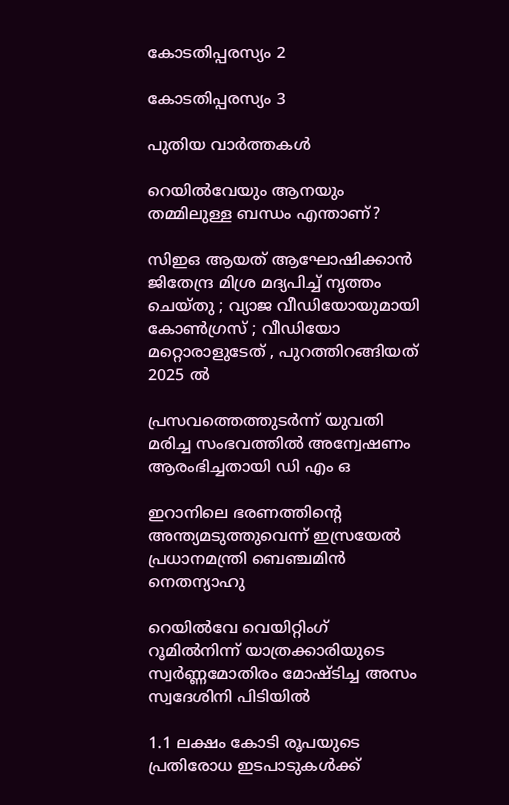കോടതിപ്പരസ്യം 2

കോടതിപ്പരസ്യം 3

പുതിയ വാര്‍ത്തകള്‍

റെയിൽവേയും ആനയും തമ്മിലുള്ള ബന്ധം എന്താണ്?

സിഇഒ ആയത് ആഘോഷിക്കാൻ ജിതേന്ദ്ര മിശ്ര മദ്യപിച്ച് നൃത്തം ചെയ്തു ; വ്യാജ വീഡിയോയുമായി കോൺഗ്രസ് ; വീഡിയോ മറ്റൊരാളുടേത് , പുറത്തിറങ്ങിയത് 2025 ൽ

പ്രസവത്തെത്തുടര്‍ന്ന് യുവതി മരിച്ച സംഭവത്തില്‍ അന്വേഷണം ആരംഭിച്ചതായി ഡി എം ഒ

ഇറാനിലെ ഭരണത്തിന്റെ അന്ത്യമടുത്തുവെന്ന് ഇസ്രയേല്‍ പ്രധാനമന്ത്രി ബെഞ്ചമിന്‍ നെതന്യാഹു

റെയില്‍വേ വെയിറ്റിംഗ് റൂമില്‍നിന്ന് യാത്രക്കാരിയുടെ സ്വര്‍ണ്ണമോതിരം മോഷ്ടിച്ച അസം സ്വദേശിനി പിടിയില്‍

1.1 ലക്ഷം കോടി രൂപയുടെ പ്രതിരോധ ഇടപാടുകൾക്ക്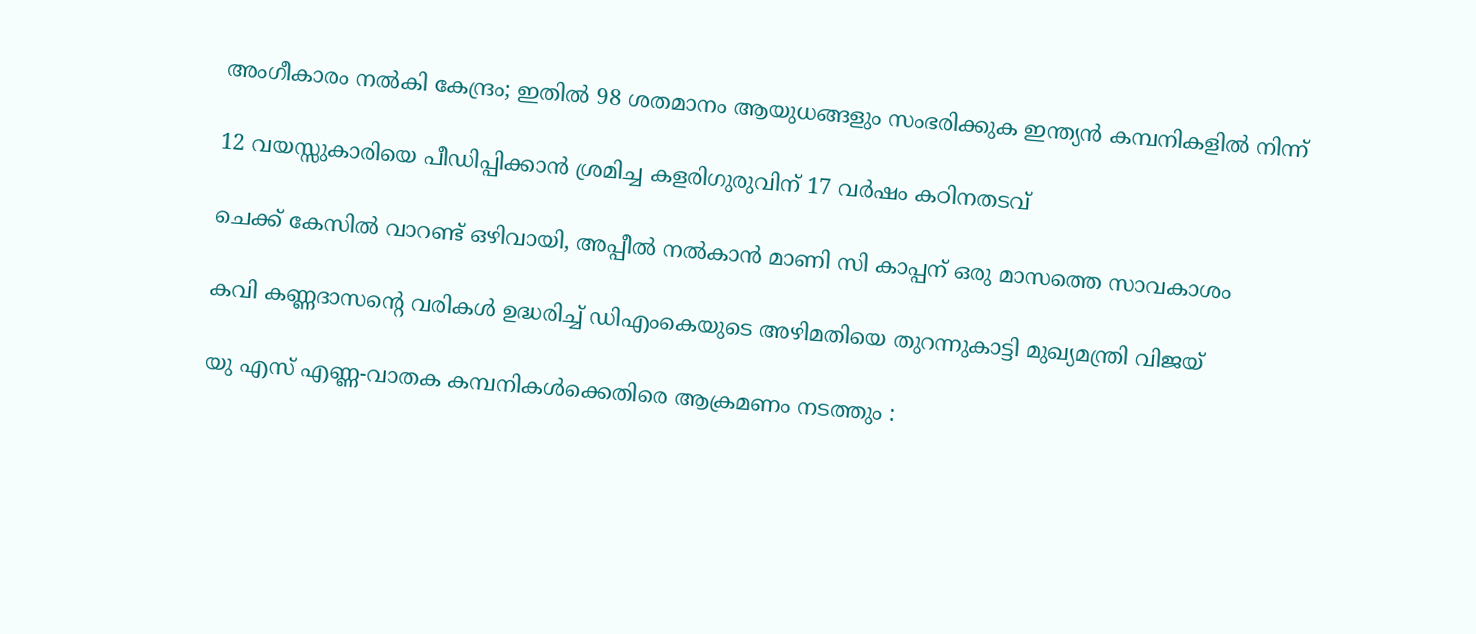അംഗീകാരം നൽകി കേന്ദ്രം; ഇതില്‍ 98 ശതമാനം ആയുധങ്ങളും സംഭരിക്കുക ഇന്ത്യന്‍ കമ്പനികളില്‍ നിന്ന്

12 വയസ്സുകാരിയെ പീഡിപ്പിക്കാന്‍ ശ്രമിച്ച കളരിഗുരുവിന് 17 വര്‍ഷം കഠിനതടവ്

ചെക്ക് കേസില്‍ വാറണ്ട് ഒഴിവായി, അപ്പീല്‍ നല്‍കാന്‍ മാണി സി കാപ്പന് ഒരു മാസത്തെ സാവകാശം

കവി കണ്ണദാസന്റെ വരികള്‍ ഉദ്ധരിച്ച് ഡിഎംകെയുടെ അഴിമതിയെ തുറന്നുകാട്ടി മുഖ്യമന്ത്രി വിജയ്

യു എസ് എണ്ണ-വാതക കമ്പനികള്‍ക്കെതിരെ ആക്രമണം നടത്തും :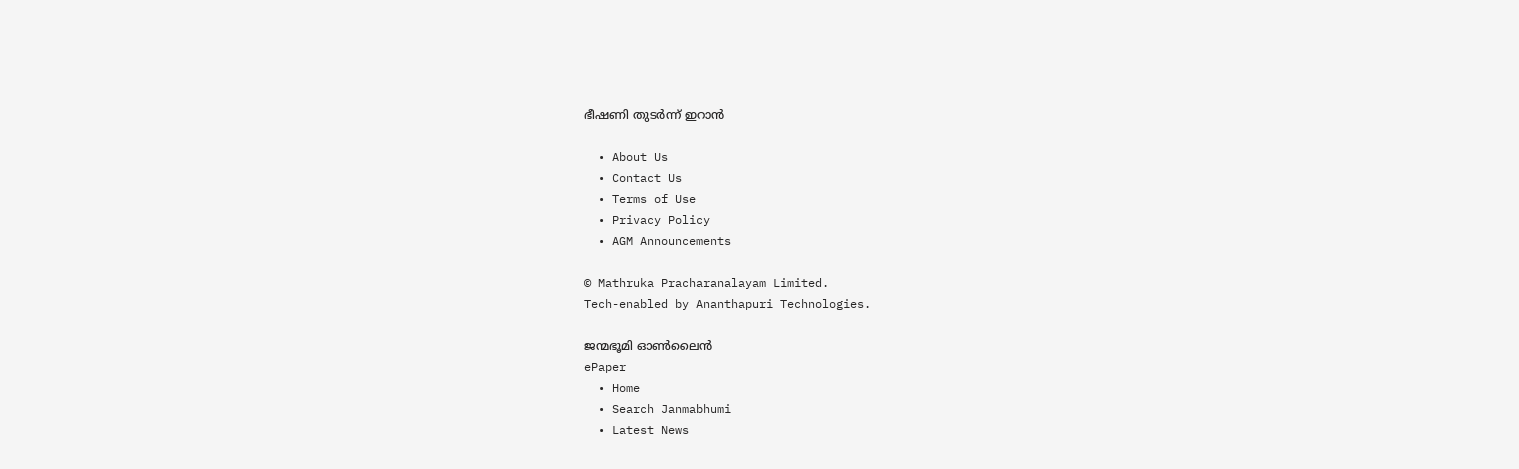ഭീഷണി തുടർന്ന് ഇറാൻ

  • About Us
  • Contact Us
  • Terms of Use
  • Privacy Policy
  • AGM Announcements

© Mathruka Pracharanalayam Limited.
Tech-enabled by Ananthapuri Technologies.

ജന്മഭൂമി ഓണ്‍ലൈന്‍
ePaper
  • Home
  • Search Janmabhumi
  • Latest News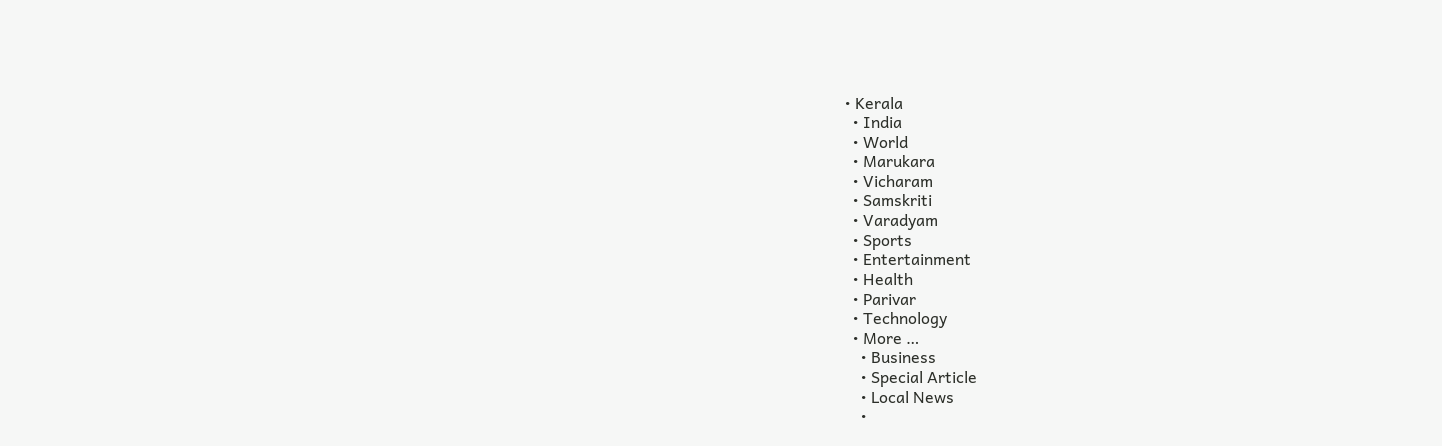• Kerala
  • India
  • World
  • Marukara
  • Vicharam
  • Samskriti
  • Varadyam
  • Sports
  • Entertainment
  • Health
  • Parivar
  • Technology
  • More …
    • Business
    • Special Article
    • Local News
    •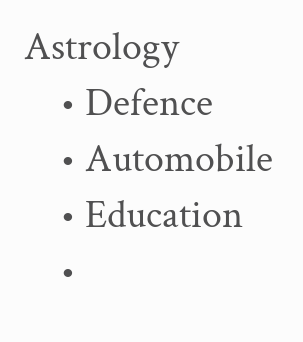Astrology
    • Defence
    • Automobile
    • Education
    •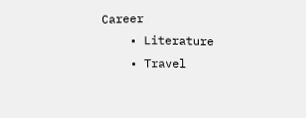Career
    • Literature
    • Travel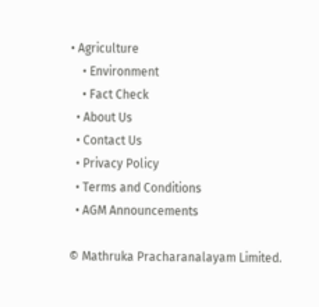• Agriculture
    • Environment
    • Fact Check
  • About Us
  • Contact Us
  • Privacy Policy
  • Terms and Conditions
  • AGM Announcements

© Mathruka Pracharanalayam Limited.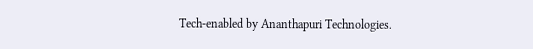Tech-enabled by Ananthapuri Technologies.